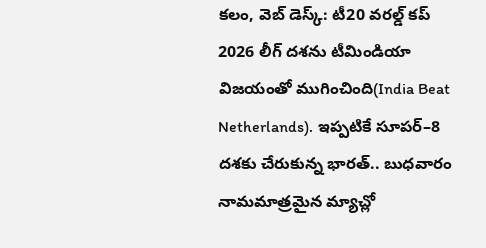కలం, వెబ్ డెస్క్: టీ20 వరల్డ్ కప్ 2026 లీగ్ దశను టీమిండియా విజయంతో ముగించింది(India Beat Netherlands). ఇప్పటికే సూపర్–8 దశకు చేరుకున్న భారత్.. బుధవారం నామమాత్రమైన మ్యాచ్లో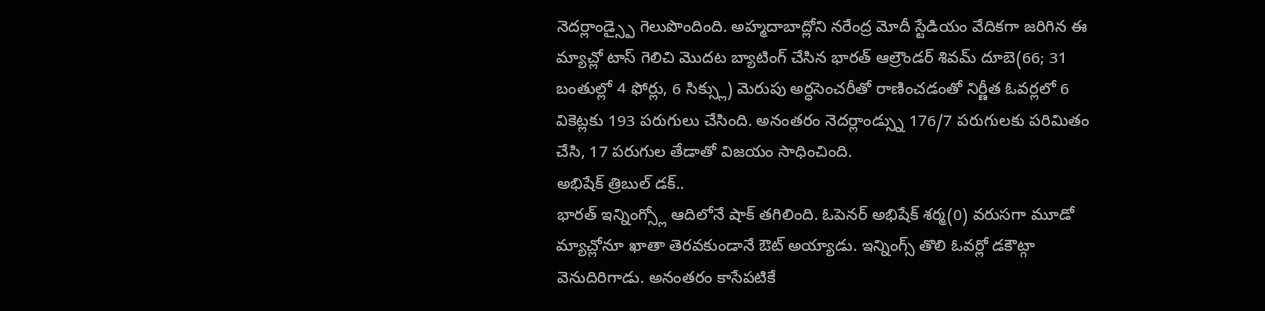నెదర్లాండ్స్పై గెలుపొందింది. అహ్మదాబాద్లోని నరేంద్ర మోదీ స్టేడియం వేదికగా జరిగిన ఈ మ్యాచ్లో టాస్ గెలిచి మొదట బ్యాటింగ్ చేసిన భారత్ ఆల్రౌండర్ శివమ్ దూబె(66; 31 బంతుల్లో 4 ఫోర్లు, 6 సిక్స్లు) మెరుపు అర్ధసెంచరీతో రాణించడంతో నిర్ణీత ఓవర్లలో 6 వికెట్లకు 193 పరుగులు చేసింది. అనంతరం నెదర్లాండ్స్ను 176/7 పరుగులకు పరిమితం చేసి, 17 పరుగుల తేడాతో విజయం సాధించింది.
అభిషేక్ త్రిబుల్ డక్..
భారత్ ఇన్నింగ్స్లో ఆదిలోనే షాక్ తగిలింది. ఓపెనర్ అభిషేక్ శర్మ(0) వరుసగా మూడో మ్యాచ్లోనూ ఖాతా తెరవకుండానే ఔట్ అయ్యాడు. ఇన్నింగ్స్ తొలి ఓవర్లో డకౌట్గా వెనుదిరిగాడు. అనంతరం కాసేపటికే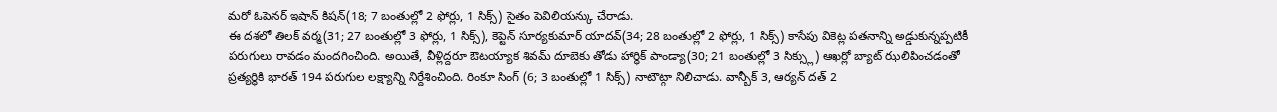మరో ఓపెనర్ ఇషాన్ కిషన్(18; 7 బంతుల్లో 2 ఫోర్లు, 1 సిక్స్) సైతం పెవిలియన్కు చేరాడు.
ఈ దశలో తిలక్ వర్మ(31; 27 బంతుల్లో 3 ఫోర్లు, 1 సిక్స్), కెప్టెన్ సూర్యకుమార్ యాదవ్(34; 28 బంతుల్లో 2 ఫోర్లు, 1 సిక్స్) కాసేపు వికెట్ల పతనాన్ని అడ్డుకున్నప్పటికీ పరుగులు రావడం మందగించింది. అయితే, వీళ్లిద్దరూ ఔటయ్యాక శివమ్ దూబెకు తోడు హార్థిక్ పాండ్యా(30; 21 బంతుల్లో 3 సిక్స్లు) ఆఖర్లో బ్యాట్ ఝలిపించడంతో ప్రత్యర్థికి భారత్ 194 పరుగుల లక్ష్యాన్ని నిర్దేశించింది. రింకూ సింగ్ (6; 3 బంతుల్లో 1 సిక్స్) నాటౌట్గా నిలిచాడు. వాన్బీక్ 3, ఆర్యన్ దత్ 2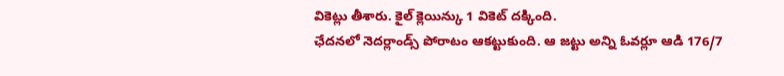వికెట్లు తీశారు. కైల్ క్లెయిన్కు 1 వికెట్ దక్కింది.
ఛేదనలో నెదర్లాండ్స్ పోరాటం ఆకట్టుకుంది. ఆ జట్టు అన్ని ఓవర్లూ ఆడి 176/7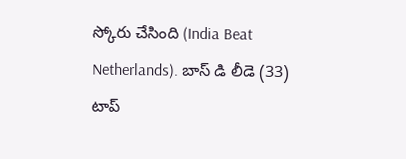స్కోరు చేసింది (India Beat Netherlands). బాస్ డి లీడె (33) టాప్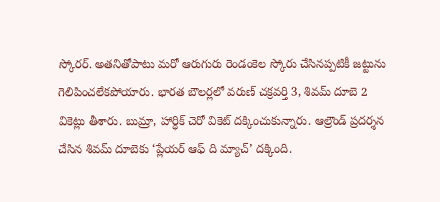స్కోరర్. అతనితోపాటు మరో ఆరుగురు రెండంకెల స్కోరు చేసినప్పటికీ జట్టును గెలిపించలేకపోయారు. భారత బౌలర్లలో వరుణ్ చక్రవర్తి 3, శివమ్ దూబె 2 వికెట్లు తీశారు. బుమ్రా, హార్ధిక్ చెరో వికెట్ దక్కించుకున్నారు. ఆల్రౌండ్ ప్రదర్శన చేసిన శివమ్ దూబెకు ‘ప్లేయర్ ఆఫ్ ది మ్యాచ్’ దక్కింది.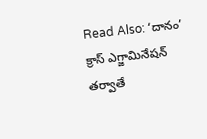Read Also: ‘దానం’ క్రాస్ ఎగ్జామినేషన్ తర్వాతే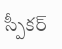స్పీకర్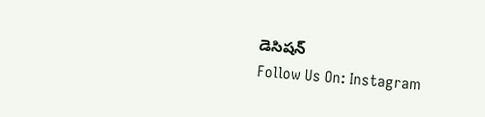డెసిషన్
Follow Us On: Instagram